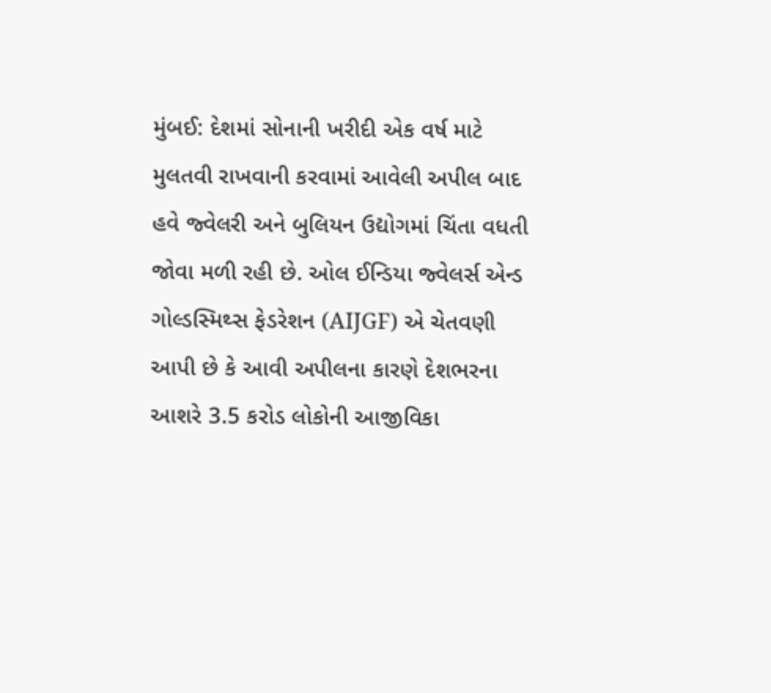મુંબઈ: દેશમાં સોનાની ખરીદી એક વર્ષ માટે મુલતવી રાખવાની કરવામાં આવેલી અપીલ બાદ હવે જ્વેલરી અને બુલિયન ઉદ્યોગમાં ચિંતા વધતી જોવા મળી રહી છે. ઓલ ઈન્ડિયા જ્વેલર્સ એન્ડ ગોલ્ડસ્મિથ્સ ફેડરેશન (AIJGF) એ ચેતવણી આપી છે કે આવી અપીલના કારણે દેશભરના આશરે 3.5 કરોડ લોકોની આજીવિકા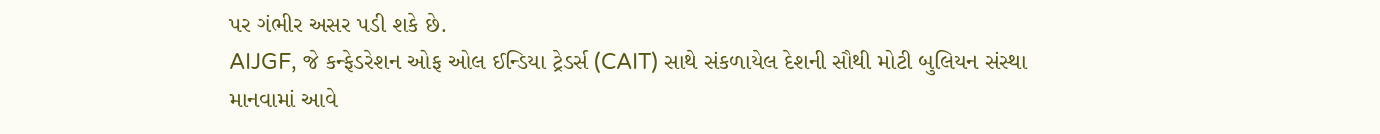પર ગંભીર અસર પડી શકે છે.
AIJGF, જે કન્ફેડરેશન ઓફ ઓલ ઈન્ડિયા ટ્રેડર્સ (CAIT) સાથે સંકળાયેલ દેશની સૌથી મોટી બુલિયન સંસ્થા માનવામાં આવે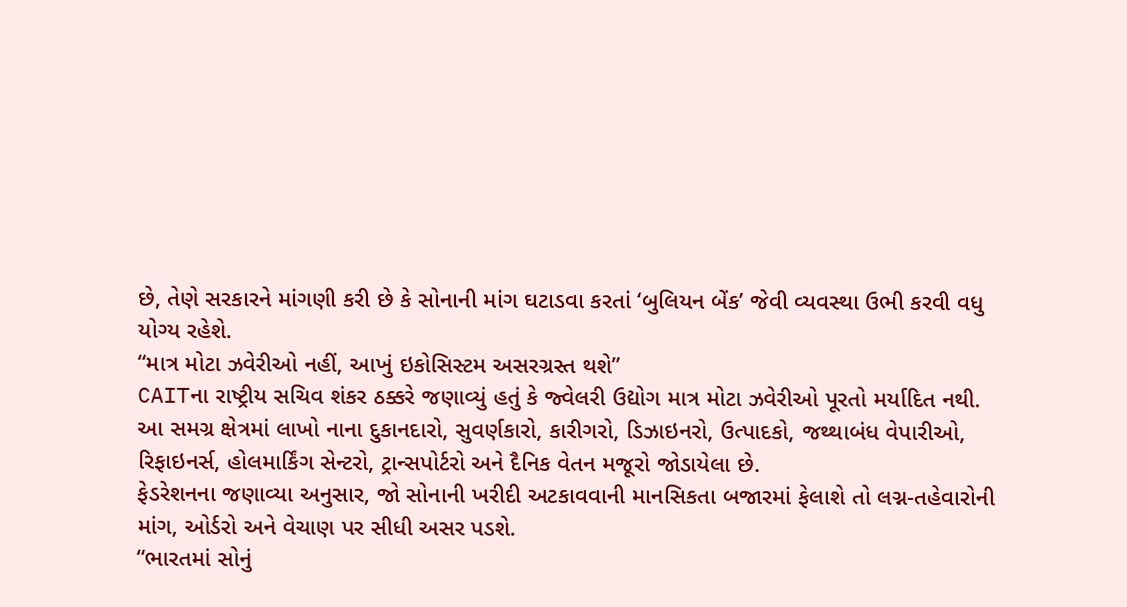છે, તેણે સરકારને માંગણી કરી છે કે સોનાની માંગ ઘટાડવા કરતાં ‘બુલિયન બેંક’ જેવી વ્યવસ્થા ઉભી કરવી વધુ યોગ્ય રહેશે.
“માત્ર મોટા ઝવેરીઓ નહીં, આખું ઇકોસિસ્ટમ અસરગ્રસ્ત થશે”
CAITના રાષ્ટ્રીય સચિવ શંકર ઠક્કરે જણાવ્યું હતું કે જ્વેલરી ઉદ્યોગ માત્ર મોટા ઝવેરીઓ પૂરતો મર્યાદિત નથી.
આ સમગ્ર ક્ષેત્રમાં લાખો નાના દુકાનદારો, સુવર્ણકારો, કારીગરો, ડિઝાઇનરો, ઉત્પાદકો, જથ્થાબંધ વેપારીઓ, રિફાઇનર્સ, હોલમાર્કિંગ સેન્ટરો, ટ્રાન્સપોર્ટરો અને દૈનિક વેતન મજૂરો જોડાયેલા છે.
ફેડરેશનના જણાવ્યા અનુસાર, જો સોનાની ખરીદી અટકાવવાની માનસિકતા બજારમાં ફેલાશે તો લગ્ન-તહેવારોની માંગ, ઓર્ડરો અને વેચાણ પર સીધી અસર પડશે.
“ભારતમાં સોનું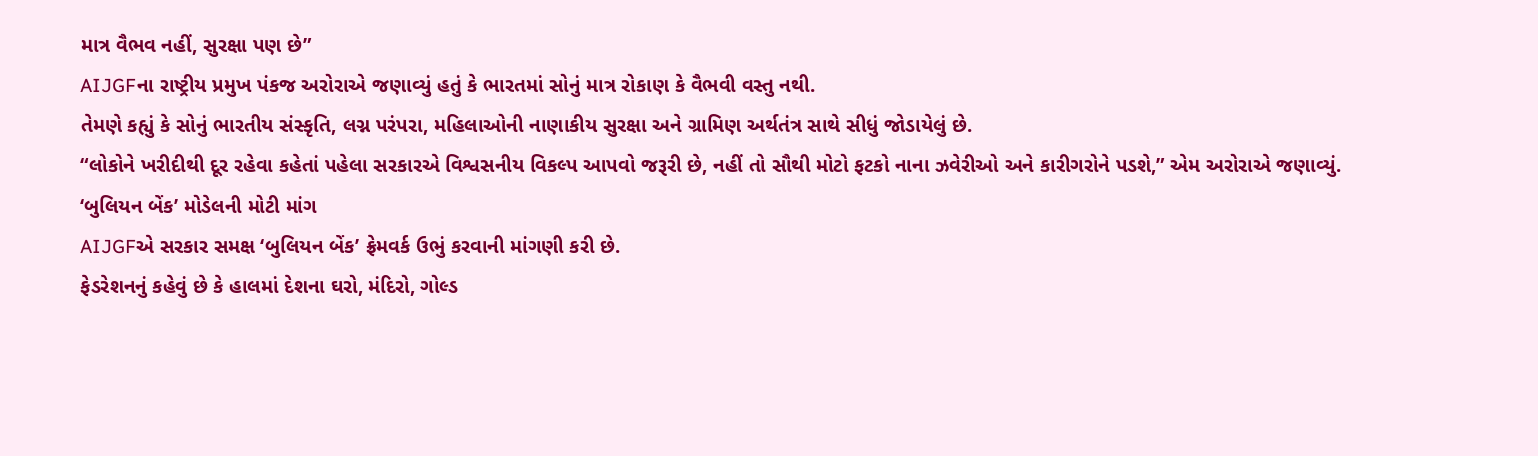માત્ર વૈભવ નહીં, સુરક્ષા પણ છે”
AIJGFના રાષ્ટ્રીય પ્રમુખ પંકજ અરોરાએ જણાવ્યું હતું કે ભારતમાં સોનું માત્ર રોકાણ કે વૈભવી વસ્તુ નથી.
તેમણે કહ્યું કે સોનું ભારતીય સંસ્કૃતિ, લગ્ન પરંપરા, મહિલાઓની નાણાકીય સુરક્ષા અને ગ્રામિણ અર્થતંત્ર સાથે સીધું જોડાયેલું છે.
“લોકોને ખરીદીથી દૂર રહેવા કહેતાં પહેલા સરકારએ વિશ્વસનીય વિકલ્પ આપવો જરૂરી છે, નહીં તો સૌથી મોટો ફટકો નાના ઝવેરીઓ અને કારીગરોને પડશે,” એમ અરોરાએ જણાવ્યું.
‘બુલિયન બેંક’ મોડેલની મોટી માંગ
AIJGFએ સરકાર સમક્ષ ‘બુલિયન બેંક’ ફ્રેમવર્ક ઉભું કરવાની માંગણી કરી છે.
ફેડરેશનનું કહેવું છે કે હાલમાં દેશના ઘરો, મંદિરો, ગોલ્ડ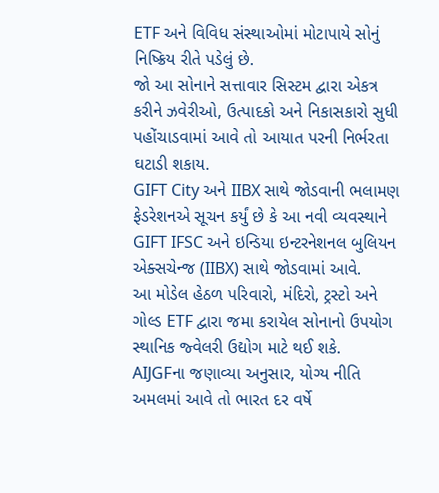ETF અને વિવિધ સંસ્થાઓમાં મોટાપાયે સોનું નિષ્ક્રિય રીતે પડેલું છે.
જો આ સોનાને સત્તાવાર સિસ્ટમ દ્વારા એકત્ર કરીને ઝવેરીઓ, ઉત્પાદકો અને નિકાસકારો સુધી પહોંચાડવામાં આવે તો આયાત પરની નિર્ભરતા ઘટાડી શકાય.
GIFT City અને IIBX સાથે જોડવાની ભલામણ
ફેડરેશનએ સૂચન કર્યું છે કે આ નવી વ્યવસ્થાને GIFT IFSC અને ઇન્ડિયા ઇન્ટરનેશનલ બુલિયન એક્સચેન્જ (IIBX) સાથે જોડવામાં આવે.
આ મોડેલ હેઠળ પરિવારો, મંદિરો, ટ્રસ્ટો અને ગોલ્ડ ETF દ્વારા જમા કરાયેલ સોનાનો ઉપયોગ સ્થાનિક જ્વેલરી ઉદ્યોગ માટે થઈ શકે.
AIJGFના જણાવ્યા અનુસાર, યોગ્ય નીતિ અમલમાં આવે તો ભારત દર વર્ષે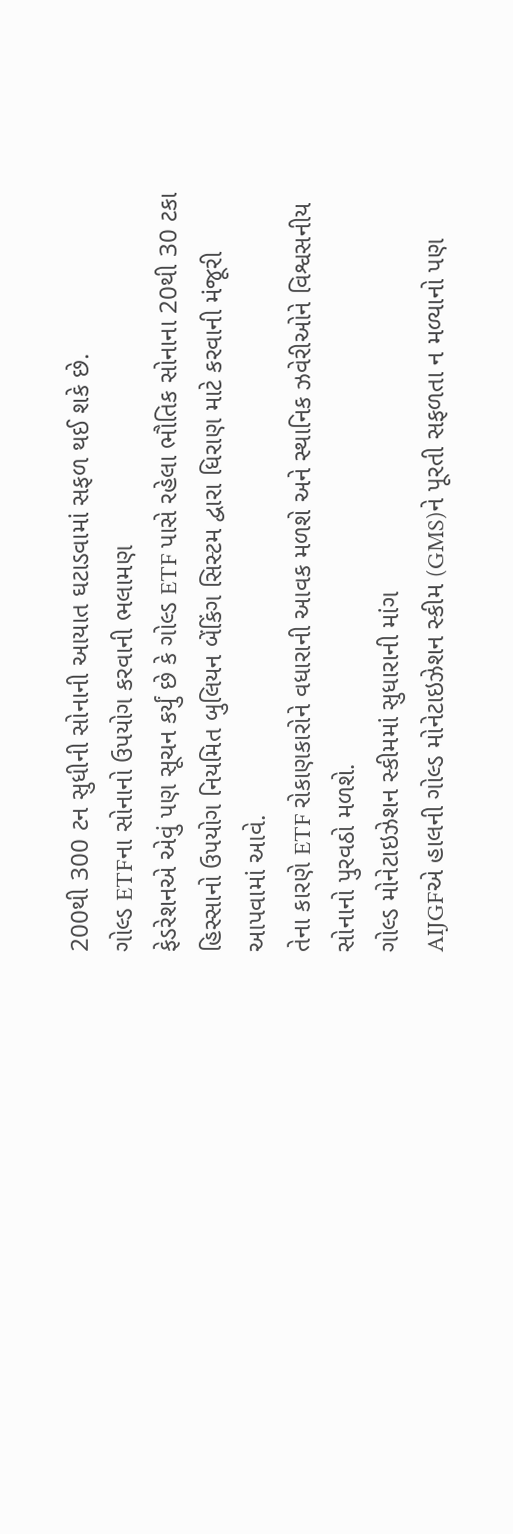200થી 300 ટન સુધીની સોનાની આયાત ઘટાડવામાં સફળ થઈ શકે છે.
ગોલ્ડ ETFના સોનાનો ઉપયોગ કરવાની ભલામણ
ફેડરેશનએ એવું પણ સૂચન કર્યું છે કે ગોલ્ડ ETF પાસે રહેલા ભૌતિક સોનાના 20થી 30 ટકા હિસ્સાનો ઉપયોગ નિયમિત બુલિયન બેંકિંગ સિસ્ટમ દ્વારા ધિરાણ માટે કરવાની મંજૂરી આપવામાં આવે.
તેના કારણે ETF રોકાણકારોને વધારાની આવક મળશે અને સ્થાનિક ઝવેરીઓને વિશ્વસનીય સોનાનો પુરવઠો મળશે.
ગોલ્ડ મોનેટાઇઝેશન સ્કીમમાં સુધારાની માંગ
AIJGFએ હાલની ગોલ્ડ મોનેટાઇઝેશન સ્કીમ (GMS)ને પૂરતી સફળતા ન મળ્યાનો પણ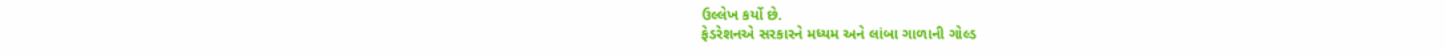ઉલ્લેખ કર્યો છે.
ફેડરેશનએ સરકારને મધ્યમ અને લાંબા ગાળાની ગોલ્ડ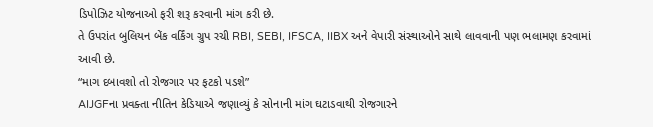ડિપોઝિટ યોજનાઓ ફરી શરૂ કરવાની માંગ કરી છે.
તે ઉપરાંત બુલિયન બેંક વર્કિંગ ગ્રુપ રચી RBI, SEBI, IFSCA, IIBX અને વેપારી સંસ્થાઓને સાથે લાવવાની પણ ભલામણ કરવામાં આવી છે.
“માગ દબાવશો તો રોજગાર પર ફટકો પડશે”
AIJGFના પ્રવક્તા નીતિન કેડિયાએ જણાવ્યું કે સોનાની માંગ ઘટાડવાથી રોજગારને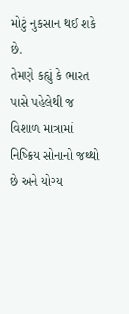મોટું નુકસાન થઈ શકે છે.
તેમણે કહ્યું કે ભારત પાસે પહેલેથી જ વિશાળ માત્રામાં નિષ્ક્રિય સોનાનો જથ્થો છે અને યોગ્ય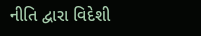નીતિ દ્વારા વિદેશી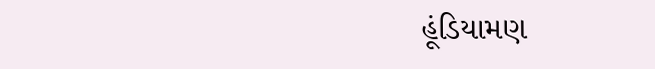હૂંડિયામણ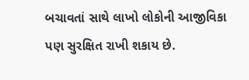બચાવતાં સાથે લાખો લોકોની આજીવિકા પણ સુરક્ષિત રાખી શકાય છે.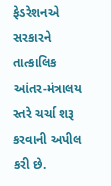ફેડરેશનએ સરકારને તાત્કાલિક આંતર-મંત્રાલય સ્તરે ચર્ચા શરૂ કરવાની અપીલ કરી છે.